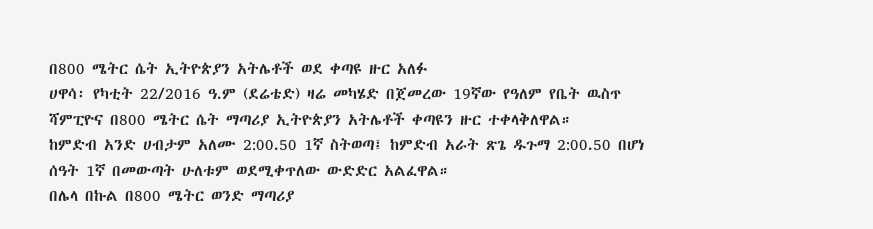በ800 ሜትር ሴት ኢትዮጵያን አትሌቶች ወደ ቀጣዩ ዙር አለፉ
ሀዋሳ፡ የካቲት 22/2016 ዓ.ም (ደሬቴድ) ዛሬ መካሄድ በጀመረው 19ኛው የዓለም የቤት ዉስጥ ሻምፒዮና በ800 ሜትር ሴት ማጣሪያ ኢትዮጵያን አትሌቶች ቀጣዩን ዙር ተቀላቅለዋል።
ከምድብ አንድ ሀብታም አለሙ 2:00.50 1ኛ ስትወጣ፤ ከምድብ አራት ጽጌ ዱጉማ 2:00.50 በሆነ ሰዓት 1ኛ በመውጣት ሁለቱም ወደሚቀጥለው ውድድር አልፈዋል።
በሌላ በኩል በ800 ሜትር ወንድ ማጣሪያ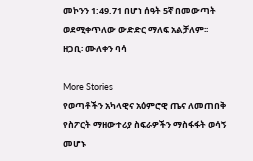መኮንን 1:49.71 በሆነ ሰዓት 5ኛ በመውጣት ወደሚቀጥለው ውድድር ማለፍ አልቻለም፡፡
ዘጋቢ፡ ሙለቀን ባሳ

More Stories
የወጣቶችን አካላዊና አዕምሮዊ ጤና ለመጠበቅ የስፖርት ማዘውተሪያ ስፍራዎችን ማስፋፋት ወሳኝ መሆኑ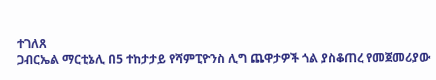ተገለጸ
ጋብርኤል ማርቲኔሊ በ5 ተከታታይ የሻምፒዮንስ ሊግ ጨዋታዎች ጎል ያስቆጠረ የመጀመሪያው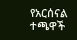የአርሰናል ተጫዋች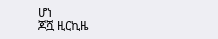ሆነ
ጆሿ ዚርኪዜ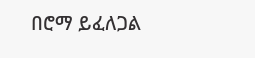በሮማ ይፈለጋል